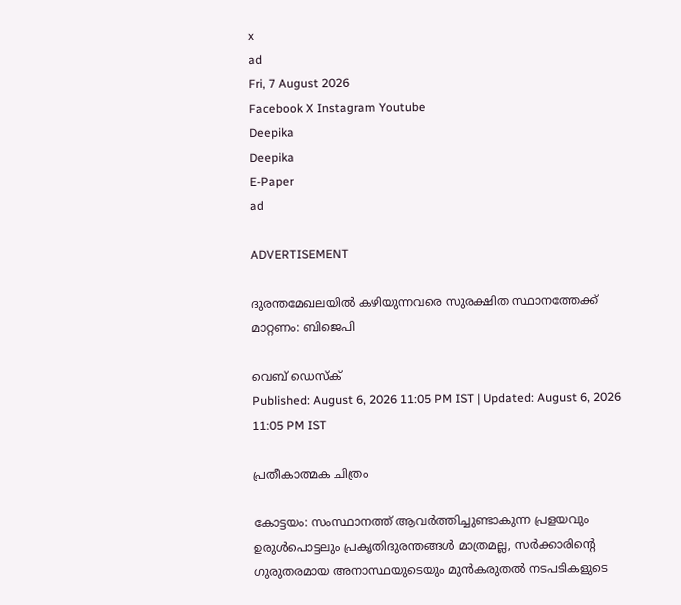x
ad
Fri, 7 August 2026
Facebook X Instagram Youtube
Deepika
Deepika
E-Paper
ad

ADVERTISEMENT

ദുരന്തമേഖലയില്‍ കഴിയുന്നവരെ സുരക്ഷിത സ്ഥാനത്തേക്ക് മാറ്റണം: ബിജെപി

വെബ് ഡെസ്ക്
Published: August 6, 2026 11:05 PM IST | Updated: August 6, 2026 11:05 PM IST

പ്രതീകാത്മക ചിത്രം

കോട്ടയം: സംസ്ഥാനത്ത് ആവര്‍ത്തിച്ചുണ്ടാകുന്ന പ്രളയവും ഉരുള്‍പൊട്ടലും പ്രകൃതിദുരന്തങ്ങള്‍ മാത്രമല്ല, സര്‍ക്കാരിന്‍റെ ഗുരുതരമായ അനാസ്ഥയുടെയും മുന്‍കരുതല്‍ നടപടികളുടെ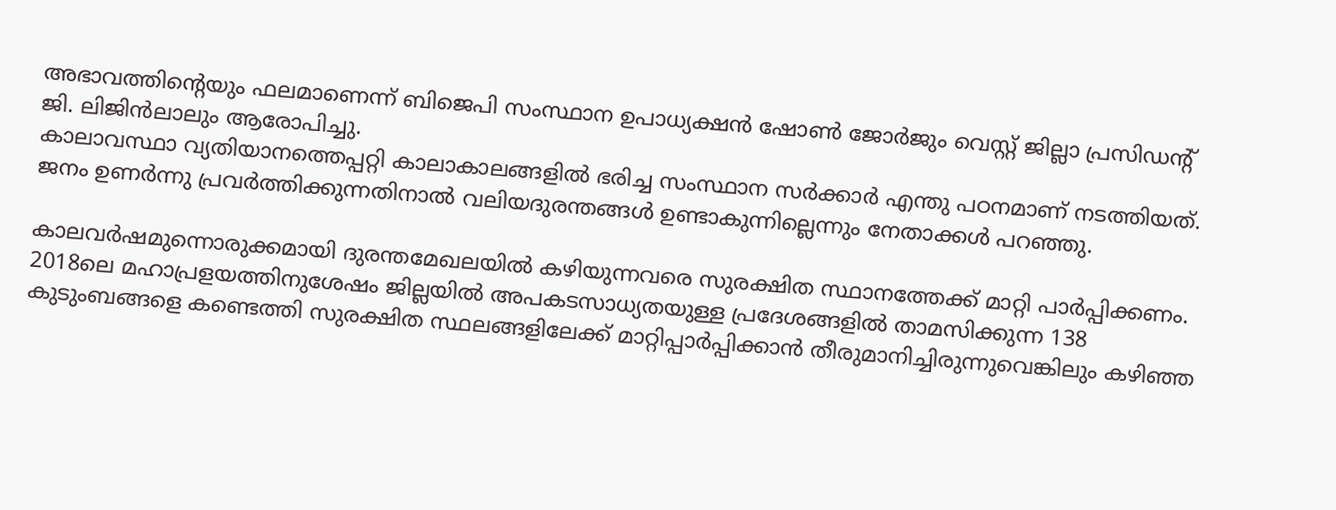അഭാവത്തിന്‍റെയും ഫലമാണെന്ന് ബിജെപി സംസ്ഥാന ഉപാധ്യക്ഷന്‍ ഷോണ്‍ ജോര്‍ജും വെസ്റ്റ് ജില്ലാ പ്രസിഡന്‍റ് ജി. ലിജിന്‍ലാലും ആരോപിച്ചു.
കാലാവസ്ഥാ വ്യതിയാനത്തെപ്പറ്റി കാലാകാലങ്ങളില്‍ ഭരിച്ച സംസ്ഥാന സര്‍ക്കാര്‍ എന്തു പഠനമാണ് നടത്തിയത്. ജനം ഉണര്‍ന്നു പ്രവര്‍ത്തിക്കുന്നതിനാല്‍ വലിയദുരന്തങ്ങള്‍ ഉണ്ടാകുന്നില്ലെന്നും നേതാക്കള്‍ പറഞ്ഞു.

കാലവര്‍ഷമുന്നൊരുക്കമായി ദുരന്തമേഖലയില്‍ കഴിയുന്നവരെ സുരക്ഷിത സ്ഥാനത്തേക്ക് മാറ്റി പാര്‍പ്പിക്കണം. 2018ലെ മഹാപ്രളയത്തിനുശേഷം ജില്ലയില്‍ അപകടസാധ്യതയുള്ള പ്രദേശങ്ങളില്‍ താമസിക്കുന്ന 138 കുടുംബങ്ങളെ കണ്ടെത്തി സുരക്ഷിത സ്ഥലങ്ങളിലേക്ക് മാറ്റിപ്പാര്‍പ്പിക്കാന്‍ തീരുമാനിച്ചിരുന്നുവെങ്കിലും കഴിഞ്ഞ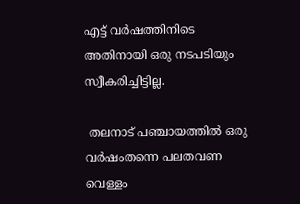എട്ട് വര്‍ഷത്തിനിടെ അതിനായി ഒരു നടപടിയും സ്വീകരിച്ചിട്ടില്ല.

 തലനാട് പഞ്ചായത്തില്‍ ഒരു വര്‍ഷംതന്നെ പലതവണ വെള്ളം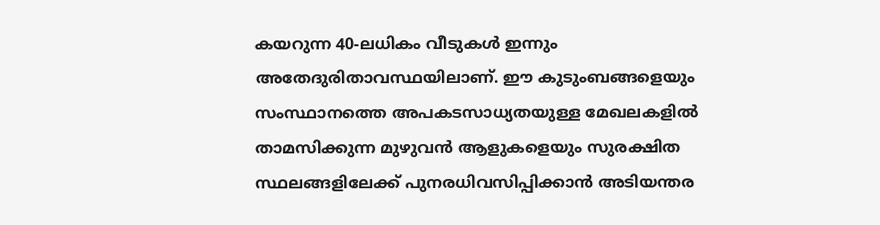കയറുന്ന 40-ലധികം വീടുകള്‍ ഇന്നും അതേദുരിതാവസ്ഥയിലാണ്. ഈ കുടുംബങ്ങളെയും സംസ്ഥാനത്തെ അപകടസാധ്യതയുള്ള മേഖലകളില്‍ താമസിക്കുന്ന മുഴുവന്‍ ആളുകളെയും സുരക്ഷിത സ്ഥലങ്ങളിലേക്ക് പുനരധിവസിപ്പിക്കാന്‍ അടിയന്തര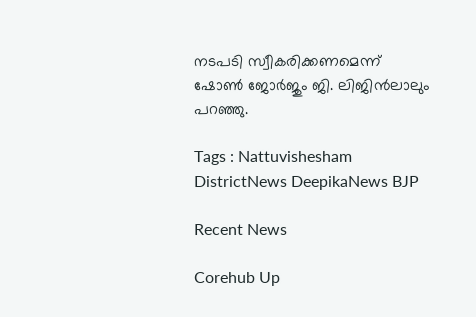നടപടി സ്വീകരിക്കണമെന്ന് ഷോണ്‍ ജോര്‍ജും ജി. ലിജിന്‍ലാലും പറഞ്ഞു.

Tags : Nattuvishesham DistrictNews DeepikaNews BJP

Recent News

Corehub Up